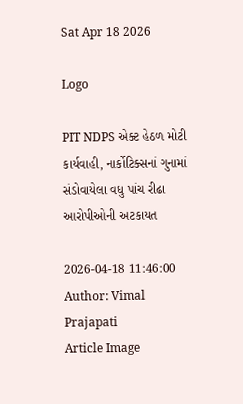Sat Apr 18 2026

Logo

PIT NDPS એક્ટ હેઠળ મોટી કાર્યવાહી, નાર્કોટિક્સનાં ગુનામાં સંડોવાયેલા વધુ પાંચ રીઢા આરોપીઓની અટકાયત

2026-04-18 11:46:00
Author: Vimal Prajapati
Article Image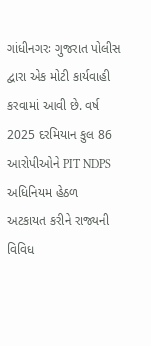ગાંધીનગરઃ ગુજરાત પોલીસ દ્વારા એક મોટી કાર્યવાહી કરવામાં આવી છે. વર્ષ 2025 દરમિયાન કુલ 86 આરોપીઓને PIT NDPS અધિનિયમ હેઠળ અટકાયત કરીને રાજ્યની વિવિધ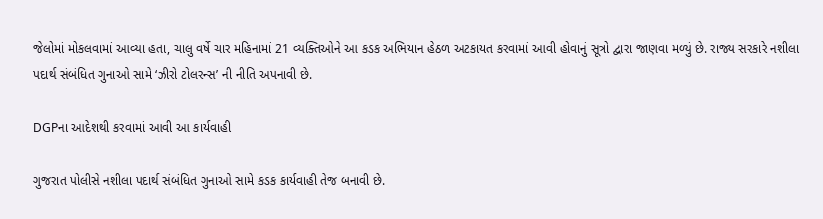જેલોમાં મોકલવામાં આવ્યા હતા, ચાલુ વર્ષે ચાર મહિનામાં 21 વ્યક્તિઓને આ કડક અભિયાન હેઠળ અટકાયત કરવામાં આવી હોવાનું સૂત્રો દ્વારા જાણવા મળ્યું છે. રાજ્ય સરકારે નશીલા પદાર્થ સંબંધિત ગુનાઓ સામે ‘ઝીરો ટોલરન્સ’ ની નીતિ અપનાવી છે.

DGPના આદેશથી કરવામાં આવી આ કાર્યવાહી

ગુજરાત પોલીસે નશીલા પદાર્થ સંબંધિત ગુનાઓ સામે કડક કાર્યવાહી તેજ બનાવી છે.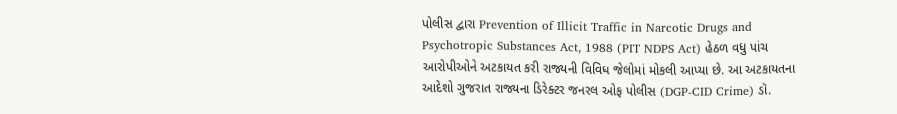પોલીસ દ્વારા Prevention of Illicit Traffic in Narcotic Drugs and Psychotropic Substances Act, 1988 (PIT NDPS Act) હેઠળ વધુ પાંચ આરોપીઓને અટકાયત કરી રાજ્યની વિવિધ જેલોમાં મોકલી આપ્યા છે. આ અટકાયતના આદેશો ગુજરાત રાજ્યના ડિરેક્ટર જનરલ ઓફ પોલીસ (DGP-CID Crime) ડૉ.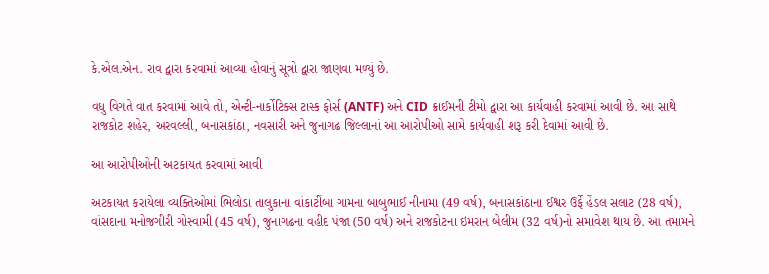કે.એલ.એન. રાવ દ્વારા કરવામાં આવ્યા હોવાનું સૂત્રો દ્વારા જાણવા મળ્યું છે.

વધુ વિગતે વાત કરવામાં આવે તો, એન્ટી-નાર્કોટિક્સ ટાસ્ક ફોર્સ (ANTF) અને CID ક્રાઈમની ટીમો દ્વારા આ કાર્યવાહી કરવામાં આવી છે. આ સાથે રાજકોટ શહેર, અરવલ્લી, બનાસકાંઠા, નવસારી અને જુનાગઢ જિલ્લાનાં આ આરોપીઓ સામે કાર્યવાહી શરૂ કરી દેવામાં આવી છે.

આ આરોપીઓની અટકાયત કરવામાં આવી

અટકાયત કરાયેલા વ્યક્તિઓમાં ભિલોડા તાલુકાના વાંકાટીંબા ગામના બાબુભાઈ નીનામા (49 વર્ષ), બનાસકાંઠાના ઈશ્વર ઉર્ફે હેંડલ સલાટ (28 વર્ષ), વાંસદાના મનોજગીરી ગોસ્વામી (45 વર્ષ), જુનાગઢના વહીદ પંજા (50 વર્ષ) અને રાજકોટના ઇમરાન બેલીમ (32 વર્ષ)નો સમાવેશ થાય છે. આ તમામને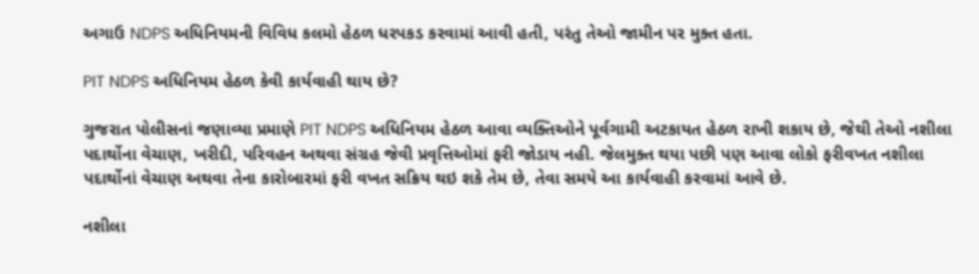અગાઉ NDPS અધિનિયમની વિવિધ કલમો હેઠળ ધરપકડ કરવામાં આવી હતી, પરંતુ તેઓ જામીન પર મુક્ત હતા.

PIT NDPS અધિનિયમ હેઠળ કેવી કાર્યવાહી થાય છે?

ગુજરાત પોલીસનાં જણાવ્યા પ્રમાણે PIT NDPS અધિનિયમ હેઠળ આવા વ્યક્તિઓને પૂર્વગામી અટકાયત હેઠળ રાખી શકાય છે, જેથી તેઓ નશીલા પદાર્થોના વેચાણ, ખરીદી, પરિવહન અથવા સંગ્રહ જેવી પ્રવૃત્તિઓમાં ફરી જોડાય નહી. જેલમુક્ત થયા પછી પણ આવા લોકો ફરીવખત નશીલા પદાર્થોનાં વેચાણ અથવા તેના કારોબારમાં ફરી વખત સક્રિય થઇ શકે તેમ છે, તેવા સમયે આ કાર્યવાહી કરવામાં આવે છે.

નશીલા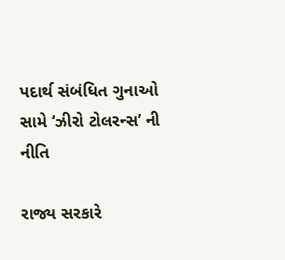પદાર્થ સંબંધિત ગુનાઓ સામે ‘ઝીરો ટોલરન્સ’ ની નીતિ

રાજ્ય સરકારે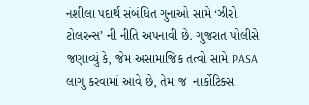નશીલા પદાર્થ સંબંધિત ગુનાઓ સામે ‘ઝીરો ટોલરન્સ’ ની નીતિ અપનાવી છે. ગુજરાત પોલીસે જણાવ્યું કે, જેમ અસામાજિક તત્વો સામે PASA લાગુ કરવામાં આવે છે, તેમ જ  નાર્કોટિક્સ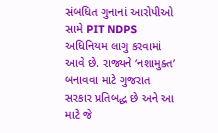સંબધિત ગુનાનાં આરોપીઓ સામે PIT NDPS અધિનિયમ લાગુ કરવામાં આવે છે. રાજ્યને ‘નશામુક્ત’ બનાવવા માટે ગુજરાત સરકાર પ્રતિબદ્ધ છે અને આ માટે જે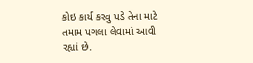કોઇ કાર્ય કરવુ પડે તેના માટે તમામ પગલા લેવામાં આવી રહ્યાં છે.